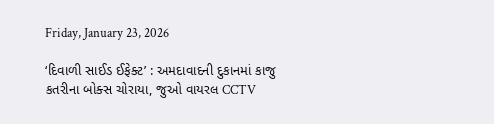Friday, January 23, 2026

‘દિવાળી સાઈડ ઈફેક્ટ’ : અમદાવાદની દુકાનમાં કાજુ કતરીના બોક્સ ચોરાયા, જુઓ વાયરલ CCTV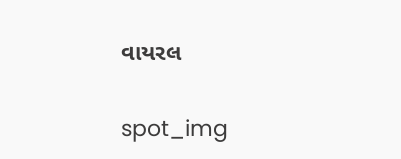વાયરલ

spot_img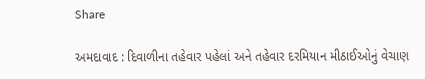Share

અમદાવાદ : દિવાળીના તહેવાર પહેલાં અને તહેવાર દરમિયાન મીઠાઈઓનું વેચાણ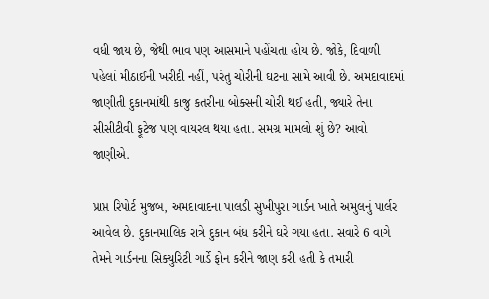વધી જાય છે, જેથી ભાવ પણ આસમાને પહોંચતા હોય છે. જોકે, દિવાળી પહેલાં મીઠાઈની ખરીદી નહીં, પરંતુ ચોરીની ઘટના સામે આવી છે. અમદાવાદમાં જાણીતી દુકાનમાંથી કાજુ કતરીના બોક્સની ચોરી થઈ હતી, જ્યારે તેના સીસીટીવી ફૂટેજ પણ વાયરલ થયા હતા. સમગ્ર મામલો શું છે? આવો જાણીએ.

પ્રાપ્ત રિપોર્ટ મુજબ, અમદાવાદના પાલડી સુખીપુરા ગાર્ડન ખાતે અમુલનું પાર્લર આવેલ છે. દુકાનમાલિક રાત્રે દુકાન બંધ કરીને ઘરે ગયા હતા. સવારે 6 વાગે તેમને ગાર્ડનના સિક્યુરિટી ગાર્ડે ફોન કરીને જાણ કરી હતી કે તમારી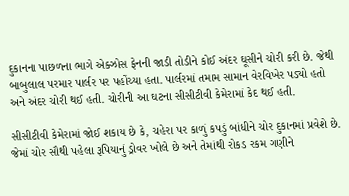દુકાનના પાછળના ભાગે એક્ઝોસ ફેનની જાડી તોડીને કોઈ અંદર ઘૂસીને ચોરી કરી છે. જેથી બાબુલાલ પરમાર પાર્લર પર પહોંચ્યા હતા. પાર્લરમાં તમામ સામાન વેરવિખેર પડ્યો હતો અને અંદર ચોરી થઈ હતી. ચોરીની આ ઘટના સીસીટીવી કેમેરામાં કેદ થઈ હતી.

સીસીટીવી કેમેરામાં જોઈ શકાય છે કે, ચહેરા પર કાળું કપડું બાંધીને ચોર દુકાનમાં પ્રવેશે છે. જેમાં ચોર સૌથી પહેલા રૂપિયાનું ડ્રોવર ખોલે છે અને તેમાંથી રોકડ રકમ ગણીને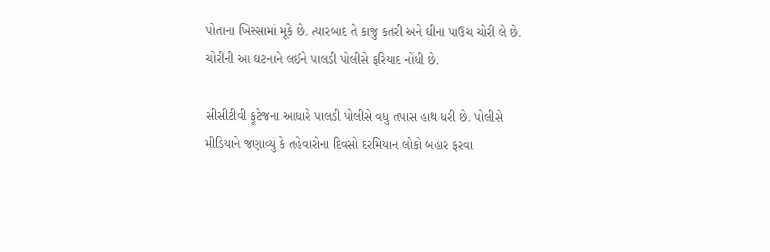પોતાના ખિસ્સામાં મૂકે છે. ત્યારબાદ તે કાજુ કતરી અને ઘીના પાઉચ ચોરી લે છે. ચોરીની આ ઘટનાને લઈને પાલડી પોલીસે ફરિયાદ નોંધી છે.

સીસીટીવી ફૂટેજના આધારે પાલડી પોલીસે વધુ તપાસ હાથ ધરી છે. પોલીસે મીડિયાને જણાવ્યું કે તહેવારોના દિવસો દરમિયાન લોકો બહાર ફરવા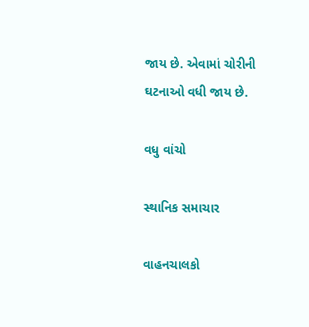જાય છે. એવામાં ચોરીની ઘટનાઓ વધી જાય છે.

વધુ વાંચો

સ્થાનિક સમાચાર

વાહનચાલકો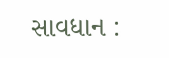સાવધાન :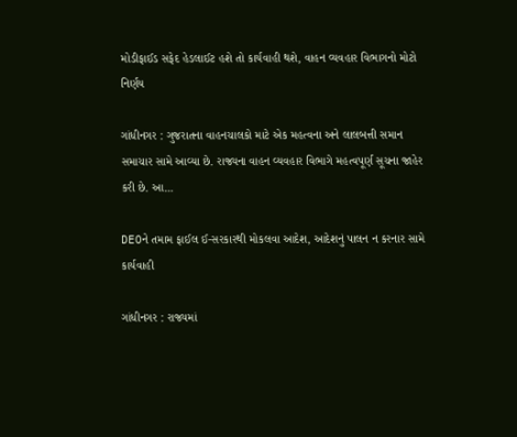મોડીફાઈડ સફેદ હેડલાઈટ હશે તો કાર્યવાહી થશે, વાહન વ્યવહાર વિભાગનો મોટો નિર્ણય

ગાંધીનગર : ગુજરાતના વાહનચાલકો માટે એક મહત્વના અને લાલબત્તી સમાન સમાચાર સામે આવ્યા છે. રાજ્યના વાહન વ્યવહાર વિભાગે મહત્વપૂર્ણ સૂચના જાહેર કરી છે. આ...

DEOને તમામ ફાઈલ ઈ-સરકારથી મોકલવા આદેશ, આદેશનું પાલન ન કરનાર સામે કાર્યવાહી

ગાંધીનગર : રાજ્યમાં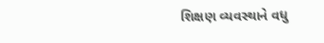શિક્ષણ વ્યવસ્થાને વધુ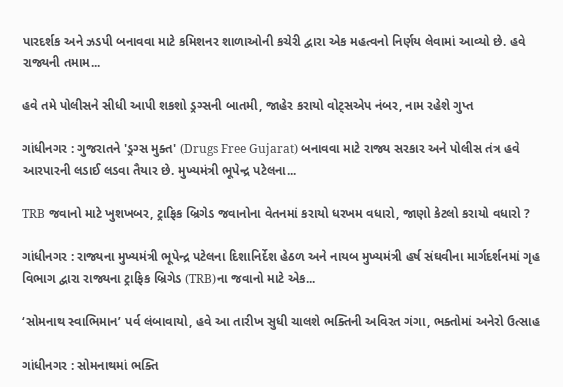પારદર્શક અને ઝડપી બનાવવા માટે કમિશનર શાળાઓની કચેરી દ્વારા એક મહત્વનો નિર્ણય લેવામાં આવ્યો છે. હવે રાજ્યની તમામ...

હવે તમે પોલીસને સીધી આપી શકશો ડ્રગ્સની બાતમી, જાહેર કરાયો વોટ્સએપ નંબર, નામ રહેશે ગુપ્ત

ગાંધીનગર : ગુજરાતને 'ડ્રગ્સ મુક્ત' (Drugs Free Gujarat) બનાવવા માટે રાજ્ય સરકાર અને પોલીસ તંત્ર હવે આરપારની લડાઈ લડવા તૈયાર છે. મુખ્યમંત્રી ભૂપેન્દ્ર પટેલના...

TRB જવાનો માટે ખુશખબર, ટ્રાફિક બ્રિગેડ જવાનોના વેતનમાં કરાયો ધરખમ વધારો, જાણો કેટલો કરાયો વધારો ?

ગાંધીનગર : રાજ્યના મુખ્યમંત્રી ભૂપેન્દ્ર પટેલના દિશાનિર્દેશ હેઠળ અને નાયબ મુખ્યમંત્રી હર્ષ સંઘવીના માર્ગદર્શનમાં ગૃહ વિભાગ દ્વારા રાજ્યના ટ્રાફિક બ્રિગેડ (TRB)ના જવાનો માટે એક...

‘સોમનાથ સ્વાભિમાન’ પર્વ લંબાવાયો, હવે આ તારીખ સુધી ચાલશે ભક્તિની અવિરત ગંગા, ભક્તોમાં અનેરો ઉત્સાહ

ગાંધીનગર : સોમનાથમાં ભક્તિ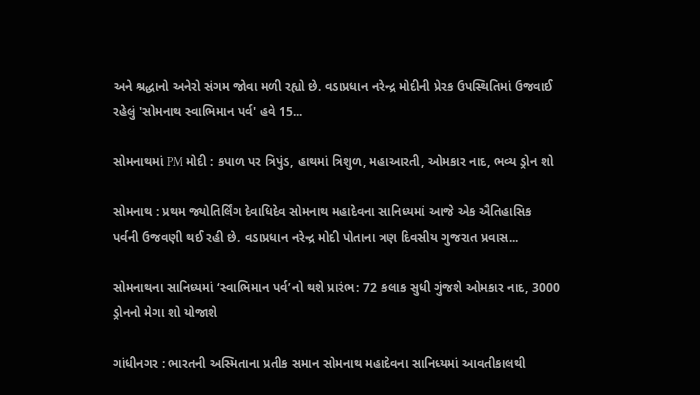અને શ્રદ્ધાનો અનેરો સંગમ જોવા મળી રહ્યો છે. વડાપ્રધાન નરેન્દ્ર મોદીની પ્રેરક ઉપસ્થિતિમાં ઉજવાઈ રહેલું 'સોમનાથ સ્વાભિમાન પર્વ' હવે 15...

સોમનાથમાં PM મોદી : કપાળ પર ત્રિપુંડ, હાથમાં ત્રિશુળ, મહાઆરતી, ઓમકાર નાદ, ભવ્ય ડ્રોન શો

સોમનાથ : પ્રથમ જ્યોતિર્લિંગ દેવાધિદેવ સોમનાથ મહાદેવના સાનિધ્યમાં આજે એક ઐતિહાસિક પર્વની ઉજવણી થઈ રહી છે. વડાપ્રધાન નરેન્દ્ર મોદી પોતાના ત્રણ દિવસીય ગુજરાત પ્રવાસ...

સોમનાથના સાનિધ્યમાં ‘સ્વાભિમાન પર્વ’નો થશે પ્રારંભ: 72 કલાક સુધી ગુંજશે ઓમકાર નાદ, 3000 ડ્રોનનો મેગા શો યોજાશે

ગાંધીનગર : ભારતની અસ્મિતાના પ્રતીક સમાન સોમનાથ મહાદેવના સાનિધ્યમાં આવતીકાલથી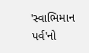'સ્વાભિમાન પર્વ'નો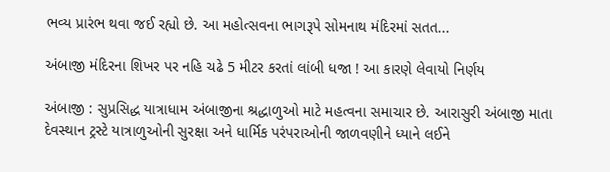ભવ્ય પ્રારંભ થવા જઈ રહ્યો છે. આ મહોત્સવના ભાગરૂપે સોમનાથ મંદિરમાં સતત...

અંબાજી મંદિરના શિખર પર નહિ ચઢે 5 મીટર કરતાં લાંબી ધજા ! આ કારણે લેવાયો નિર્ણય

અંબાજી : સુપ્રસિદ્ધ યાત્રાધામ અંબાજીના શ્રદ્ધાળુઓ માટે મહત્વના સમાચાર છે. આરાસુરી અંબાજી માતા દેવસ્થાન ટ્રસ્ટે યાત્રાળુઓની સુરક્ષા અને ધાર્મિક પરંપરાઓની જાળવણીને ધ્યાને લઈને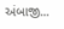અંબાજી...